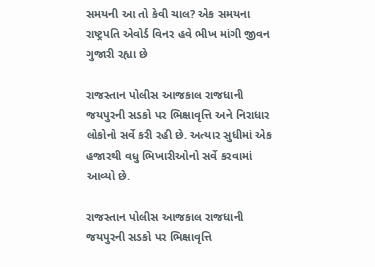સમયની આ તો કેવી ચાલ? એક સમયના રાષ્ટ્રપતિ એવોર્ડ વિનર હવે ભીખ માંગી જીવન ગુજારી રહ્યા છે

રાજસ્તાન પોલીસ આજકાલ રાજધાની જયપુરની સડકો પર ભિક્ષાવૃત્તિ અને નિરાધાર લોકોનો સર્વે કરી રહી છે. અત્યાર સુધીમાં એક હજારથી વધુ ભિખારીઓનો સર્વે કરવામાં આવ્યો છે.

રાજસ્તાન પોલીસ આજકાલ રાજધાની જયપુરની સડકો પર ભિક્ષાવૃત્તિ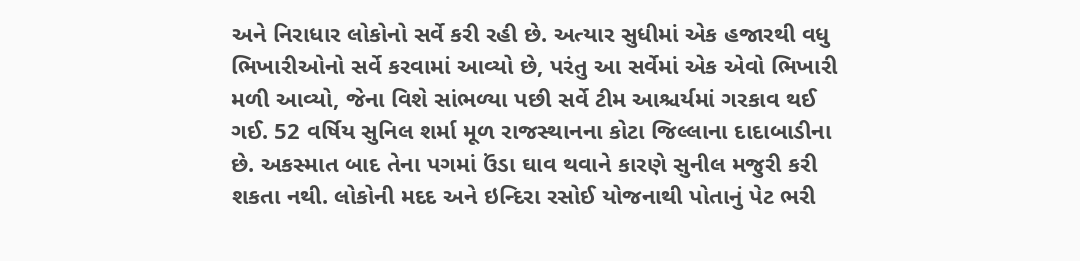અને નિરાધાર લોકોનો સર્વે કરી રહી છે. અત્યાર સુધીમાં એક હજારથી વધુ ભિખારીઓનો સર્વે કરવામાં આવ્યો છે, પરંતુ આ સર્વેમાં એક એવો ભિખારી મળી આવ્યો, જેના વિશે સાંભળ્યા પછી સર્વે ટીમ આશ્ચર્યમાં ગરકાવ થઈ ગઈ. 52 વર્ષિય સુનિલ શર્મા મૂળ રાજસ્થાનના કોટા જિલ્લાના દાદાબાડીના છે. અકસ્માત બાદ તેના પગમાં ઉંડા ઘાવ થવાને કારણે સુનીલ મજુરી કરી શકતા નથી. લોકોની મદદ અને ઇન્દિરા રસોઈ યોજનાથી પોતાનું પેટ ભરી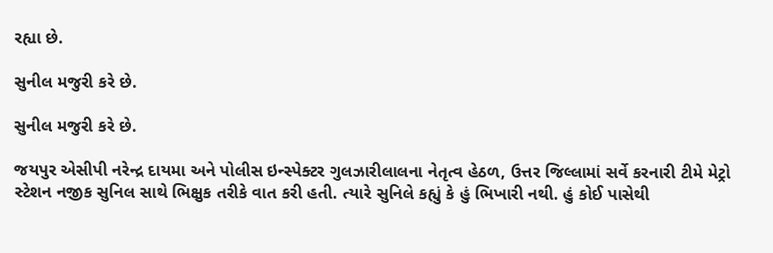રહ્યા છે.

સુનીલ મજુરી કરે છે.

સુનીલ મજુરી કરે છે.

જયપુર એસીપી નરેન્દ્ર દાયમા અને પોલીસ ઇન્સ્પેક્ટર ગુલઝારીલાલના નેતૃત્વ હેઠળ, ઉત્તર જિલ્લામાં સર્વે કરનારી ટીમે મેટ્રો સ્ટેશન નજીક સુનિલ સાથે ભિક્ષુક તરીકે વાત કરી હતી. ત્યારે સુનિલે કહ્યું કે હું ભિખારી નથી. હું કોઈ પાસેથી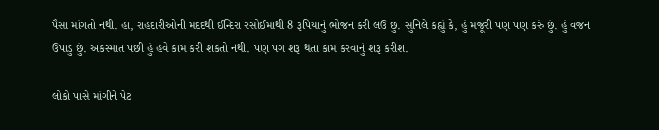પૈસા માંગતો નથી. હા, રાહદારીઓની મદદથી ઈન્દિરા રસોઈમાથી 8 રૂપિયાનું ભોજન કરી લઉ છુ. સુનિલે કહ્યું કે, હું મજૂરી પણ પણ કરું છું. હું વજન ઉપાડુ છું. અકસ્માત પછી હું હવે કામ કરી શકતો નથી. પણ પગ શરૂ થતા કામ કરવાનું શરૂ કરીશ.

લોકો પાસે માંગીને પેટ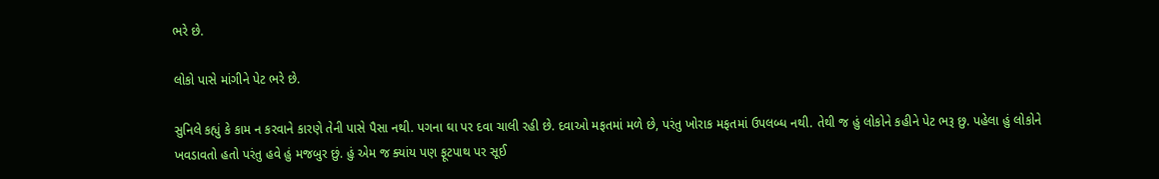ભરે છે.

લોકો પાસે માંગીને પેટ ભરે છે.

સુનિલે કહ્યું કે કામ ન કરવાને કારણે તેની પાસે પૈસા નથી. પગના ઘા પર દવા ચાલી રહી છે. દવાઓ મફતમાં મળે છે, પરંતુ ખોરાક મફતમાં ઉપલબ્ધ નથી. તેથી જ હું લોકોને કહીને પેટ ભરૂ છુ. પહેલા હું લોકોને ખવડાવતો હતો પરંતુ હવે હું મજબુર છું. હું એમ જ ક્યાંય પણ ફૂટપાથ પર સૂઈ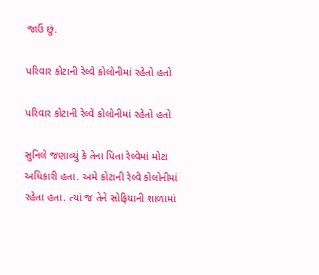જાઉં છું.

પરિવાર કોટાની રેલ્વે કોલોનીમાં રહેતો હતો

પરિવાર કોટાની રેલ્વે કોલોનીમાં રહેતો હતો

સુનિલે જણાવ્યું કે તેના પિતા રેલ્વેમાં મોટા અધિકારી હતા. અમે કોટાની રેલ્વે કોલોનીમાં રહેતા હતા. ત્યાં જ તેને સોફિયાની શાળામાં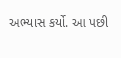અભ્યાસ કર્યો. આ પછી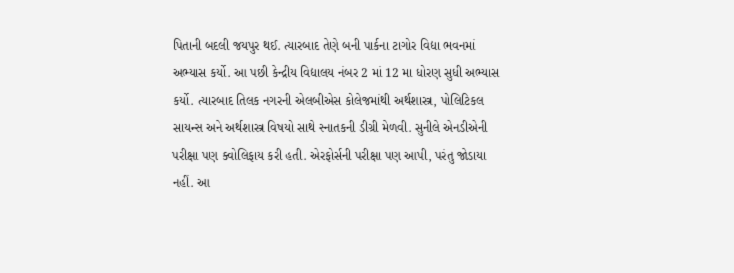પિતાની બદલી જયપુર થઈ. ત્યારબાદ તેણે બની પાર્કના ટાગોર વિદ્યા ભવનમાં અભ્યાસ કર્યો. આ પછી કેન્દ્રીય વિદ્યાલય નંબર 2 માં 12 મા ધોરણ સુધી અભ્યાસ કર્યો. ત્યારબાદ તિલક નગરની એલબીએસ કોલેજમાંથી અર્થશાસ્ત્ર, પોલિટિકલ સાયન્સ અને અર્થશાસ્ત્ર વિષયો સાથે સ્નાતકની ડીગ્રી મેળવી. સુનીલે એનડીએની પરીક્ષા પણ ક્વોલિફાય કરી હતી. એરફોર્સની પરીક્ષા પણ આપી, પરંતુ જોડાયા નહીં. આ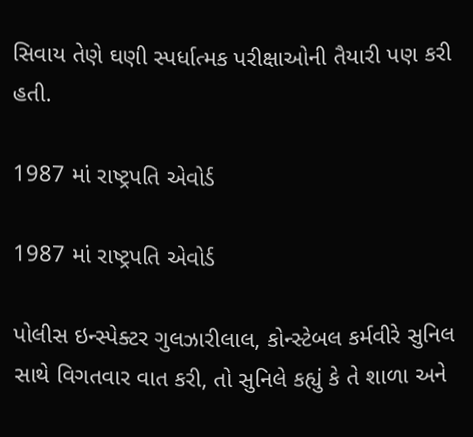સિવાય તેણે ઘણી સ્પર્ધાત્મક પરીક્ષાઓની તૈયારી પણ કરી હતી.

1987 માં રાષ્ટ્રપતિ એવોર્ડ

1987 માં રાષ્ટ્રપતિ એવોર્ડ

પોલીસ ઇન્સ્પેક્ટર ગુલઝારીલાલ, કોન્સ્ટેબલ કર્મવીરે સુનિલ સાથે વિગતવાર વાત કરી, તો સુનિલે કહ્યું કે તે શાળા અને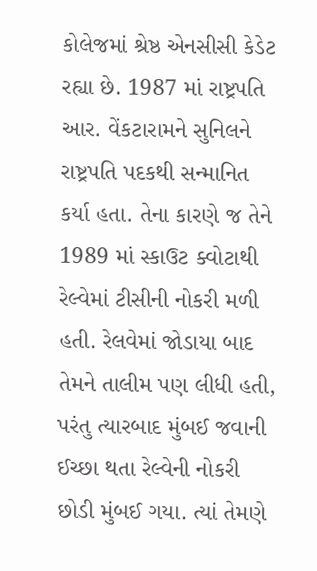કોલેજમાં શ્રેષ્ઠ એનસીસી કેડેટ રહ્યા છે. 1987 માં રાષ્ટ્રપતિ આર. વેંકટારામને સુનિલને રાષ્ટ્રપતિ પદકથી સન્માનિત કર્યા હતા. તેના કારણે જ તેને 1989 માં સ્કાઉટ ક્વોટાથી રેલ્વેમાં ટીસીની નોકરી મળી હતી. રેલવેમાં જોડાયા બાદ તેમને તાલીમ પણ લીધી હતી, પરંતુ ત્યારબાદ મુંબઈ જવાની ઈચ્છા થતા રેલ્વેની નોકરી છોડી મુંબઈ ગયા. ત્યાં તેમણે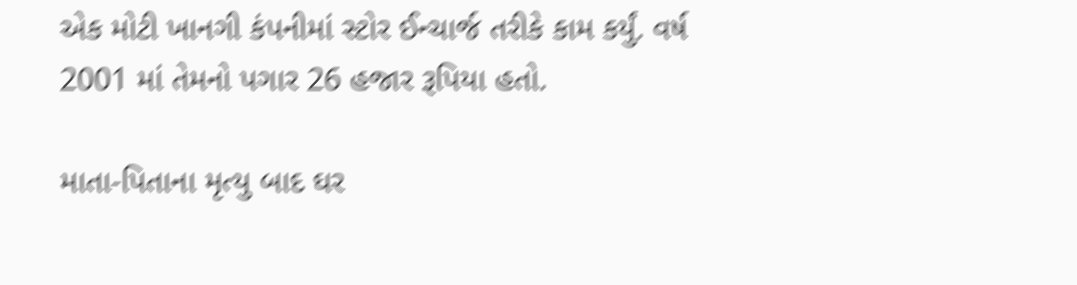એક મોટી ખાનગી કંપનીમાં સ્ટોર ઈન્ચાર્જ તરીકે કામ કર્યું. વર્ષ 2001 માં તેમનો પગાર 26 હજાર રૂપિયા હતો.

માતા-પિતાના મૃત્યુ બાદ ઘર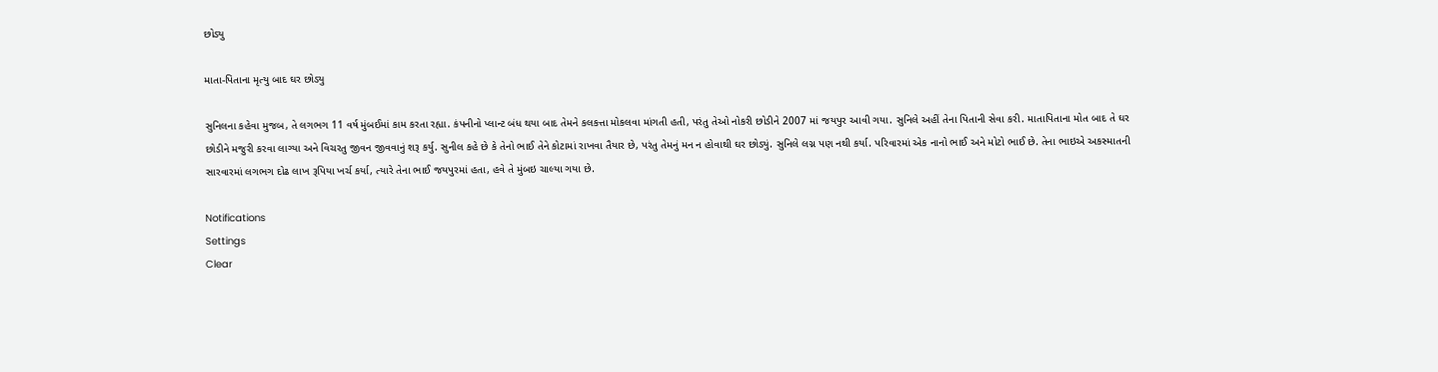છોડ્યુ

માતા-પિતાના મૃત્યુ બાદ ઘર છોડ્યુ

સુનિલના કહેવા મુજબ, તે લગભગ 11 વર્ષ મુંબઈમાં કામ કરતા રહ્યા. કંપનીનો પ્લાન્ટ બંધ થયા બાદ તેમને કલકત્તા મોકલવા માંગતી હતી, પરંતુ તેઓ નોકરી છોડીને 2007 માં જયપુર આવી ગયા. સુનિલે અહીં તેના પિતાની સેવા કરી. માતાપિતાના મોત બાદ તે ઘર છોડીને મજુરી કરવા લાગ્યા અને વિચરતુ જીવન જીવવાનું શરૂ કર્યુ. સુનીલ કહે છે કે તેનો ભાઈ તેને કોટામાં રાખવા તૈયાર છે, પરંતુ તેમનું મન ન હોવાથી ઘર છોડ્યું. સુનિલે લગ્ન પણ નથી કર્યા. પરિવારમાં એક નાનો ભાઈ અને મોટો ભાઈ છે. તેના ભાઇએ અકસ્માતની સારવારમાં લગભગ દોઢ લાખ રૂપિયા ખર્ચ કર્યા, ત્યારે તેના ભાઈ જયપુરમાં હતા, હવે તે મુંબઇ ચાલ્યા ગયા છે.

Notifications
Settings
Clear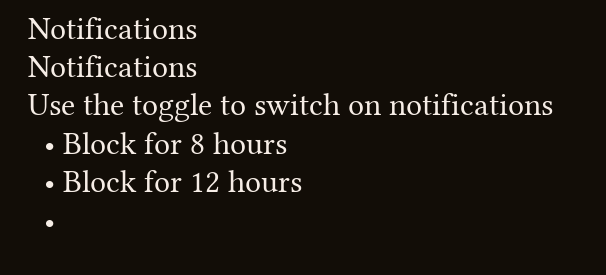Notifications
Notifications
Use the toggle to switch on notifications
  • Block for 8 hours
  • Block for 12 hours
  •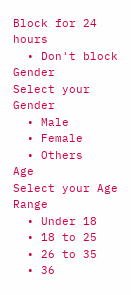Block for 24 hours
  • Don't block
Gender
Select your Gender
  • Male
  • Female
  • Others
Age
Select your Age Range
  • Under 18
  • 18 to 25
  • 26 to 35
  • 36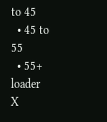to 45
  • 45 to 55
  • 55+
loader
X